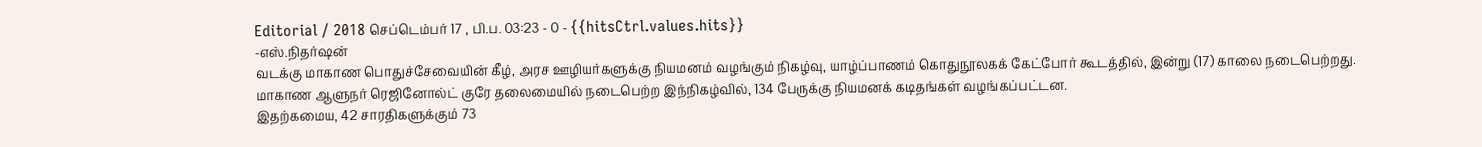Editorial / 2018 செப்டெம்பர் 17 , பி.ப. 03:23 - 0 - {{hitsCtrl.values.hits}}
-எஸ்.நிதர்ஷன்
வடக்கு மாகாண பொதுச்சேவையின் கீழ், அரச ஊழியர்களுக்கு நியமனம் வழங்கும் நிகழ்வு, யாழ்ப்பாணம் கொதுநூலகக் கேட்போர் கூடத்தில், இன்று (17) காலை நடைபெற்றது.
மாகாண ஆளுநர் ரெஜினோல்ட் குரே தலைமையில் நடைபெற்ற இந்நிகழ்வில், 134 பேருக்கு நியமனக் கடிதங்கள் வழங்கப்பட்டன.
இதற்கமைய, 42 சாரதிகளுக்கும் 73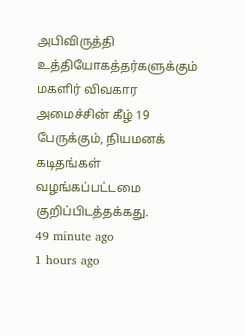அபிவிருத்தி உத்தியோகத்தர்களுக்கும் மகளிர் விவகார அமைச்சின் கீழ் 19 பேருக்கும், நியமனக் கடிதங்கள் வழங்கப்பட்டமை குறிப்பிடத்தக்கது.
49 minute ago
1 hours ago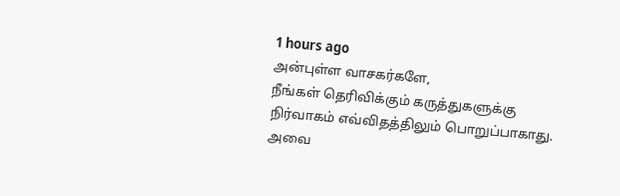1 hours ago
அன்புள்ள வாசகர்களே,
நீங்கள் தெரிவிக்கும் கருத்துகளுக்கு நிர்வாகம் எவ்விதத்திலும் பொறுப்பாகாது. அவை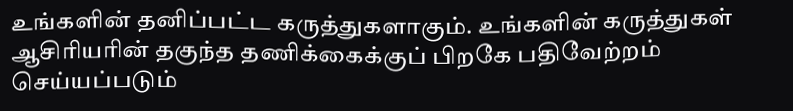உங்களின் தனிப்பட்ட கருத்துகளாகும். உங்களின் கருத்துகள் ஆசிரியரின் தகுந்த தணிக்கைக்குப் பிறகே பதிவேற்றம் செய்யப்படும்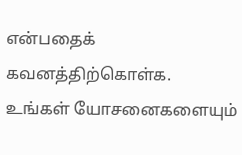என்பதைக் கவனத்திற்கொள்க. உங்கள் யோசனைகளையும்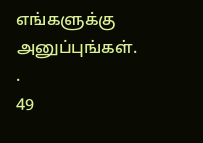எங்களுக்கு அனுப்புங்கள். .
49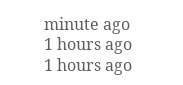minute ago
1 hours ago
1 hours ago